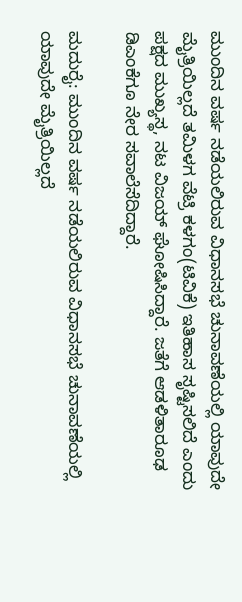ಮುಂದಿನ ವರ್ಷ ನಡೆಯಲಿರುವ ವಿಧಾನಸಭೆ ಚುನಾವಣೆಯಲ್ಲಿ ಯಾವುದೇ ಮೈತ್ರಿಯಿಲ್ಲದೆ ತಮಿಳಗ ವೆಟ್ರಿ ಕಳಗಂ(ಟಿವಿಕೆ) ಇತಿಹಾಸ ಸೃಷ್ಟಿಸಲಿದೆ ಎಂದು ಪಕ್ಷದ ಮುಖ್ಯಸ್ಥ, ನಟ ವಿಜಯ್‌ ಘೋಷಿಸಿದ್ದಾರೆ. ಜತೆಗೆ ಆಡಳಿತಾರೂಢ ಡಿಎಂಕೆಗೂ ನೇರ ಸವಾಲೆಸೆದಿದ್ದಾರೆ.

ಮದುರೈ: ಮುಂದಿನ ವರ್ಷ ನಡೆಯಲಿರುವ ವಿಧಾನಸಭೆ ಚುನಾವಣೆಯಲ್ಲಿ ಯಾವುದೇ ಮೈತ್ರಿಯಿಲ್ಲದೆ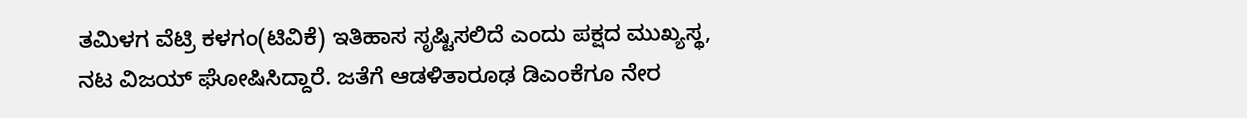ತಮಿಳಗ ವೆಟ್ರಿ ಕಳಗಂ(ಟಿವಿಕೆ) ಇತಿಹಾಸ ಸೃಷ್ಟಿಸಲಿದೆ ಎಂದು ಪಕ್ಷದ ಮುಖ್ಯಸ್ಥ, ನಟ ವಿಜಯ್‌ ಘೋಷಿಸಿದ್ದಾರೆ. ಜತೆಗೆ ಆಡಳಿತಾರೂಢ ಡಿಎಂಕೆಗೂ ನೇರ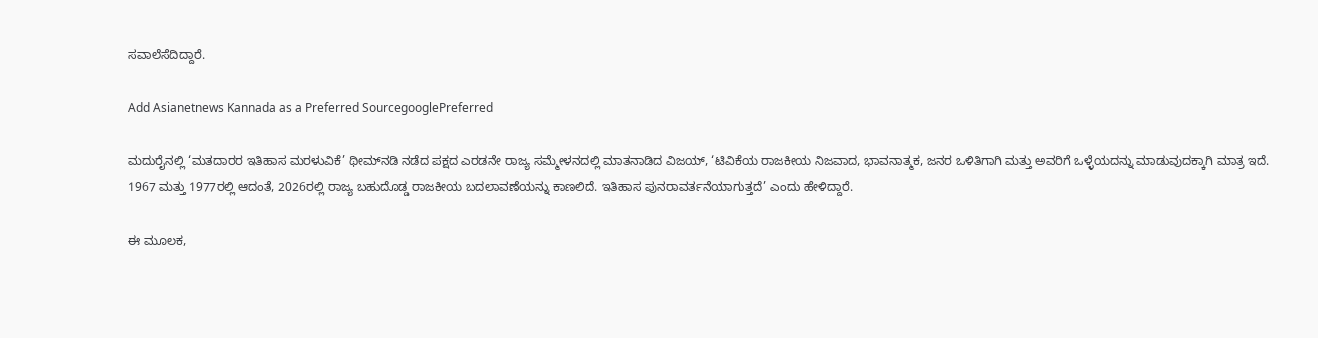ಸವಾಲೆಸೆದಿದ್ದಾರೆ.

Add Asianetnews Kannada as a Preferred SourcegooglePreferred

ಮದುರೈನಲ್ಲಿ ‘ಮತದಾರರ ಇತಿಹಾಸ ಮರಳುವಿಕೆ’ ಥೀಮ್‌ನಡಿ ನಡೆದ ಪಕ್ಷದ ಎರಡನೇ ರಾಜ್ಯ ಸಮ್ಮೇಳನದಲ್ಲಿ ಮಾತನಾಡಿದ ವಿಜಯ್‌, ‘ಟಿವಿಕೆಯ ರಾಜಕೀಯ ನಿಜವಾದ, ಭಾವನಾತ್ಮಕ, ಜನರ ಒಳಿತಿಗಾಗಿ ಮತ್ತು ಅವರಿಗೆ ಒಳ್ಳೆಯದನ್ನು ಮಾಡುವುದಕ್ಕಾಗಿ ಮಾತ್ರ ಇದೆ. 1967 ಮತ್ತು 1977ರಲ್ಲಿ ಆದಂತೆ, 2026ರಲ್ಲಿ ರಾಜ್ಯ ಬಹುದೊಡ್ಡ ರಾಜಕೀಯ ಬದಲಾವಣೆಯನ್ನು ಕಾಣಲಿದೆ. ಇತಿಹಾಸ ಪುನರಾವರ್ತನೆಯಾಗುತ್ತದೆ’ ಎಂದು ಹೇಳಿದ್ದಾರೆ.

ಈ ಮೂಲಕ,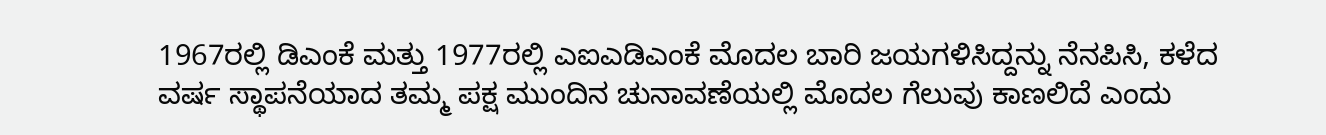1967ರಲ್ಲಿ ಡಿಎಂಕೆ ಮತ್ತು 1977ರಲ್ಲಿ ಎಐಎಡಿಎಂಕೆ ಮೊದಲ ಬಾರಿ ಜಯಗಳಿಸಿದ್ದನ್ನು ನೆನಪಿಸಿ, ಕಳೆದ ವರ್ಷ ಸ್ಥಾಪನೆಯಾದ ತಮ್ಮ ಪಕ್ಷ ಮುಂದಿನ ಚುನಾವಣೆಯಲ್ಲಿ ಮೊದಲ ಗೆಲುವು ಕಾಣಲಿದೆ ಎಂದು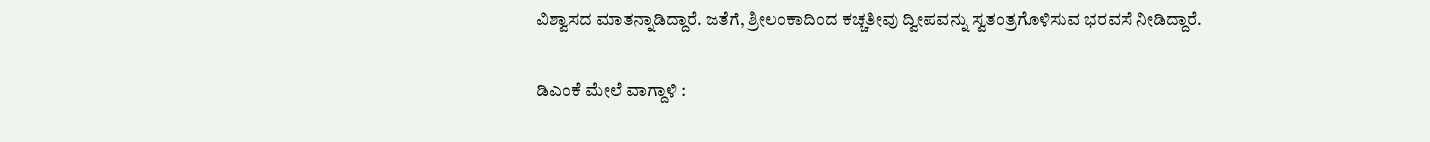ವಿಶ್ವಾಸದ ಮಾತನ್ನಾಡಿದ್ದಾರೆ. ಜತೆಗೆ, ಶ್ರೀಲಂಕಾದಿಂದ ಕಚ್ಚತೀವು ದ್ವೀಪವನ್ನು ಸ್ವತಂತ್ರಗೊಳಿಸುವ ಭರವಸೆ ನೀಡಿದ್ದಾರೆ.

ಡಿಎಂಕೆ ಮೇಲೆ ವಾಗ್ದಾಳಿ :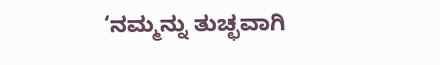‘ನಮ್ಮನ್ನು ತುಚ್ಛವಾಗಿ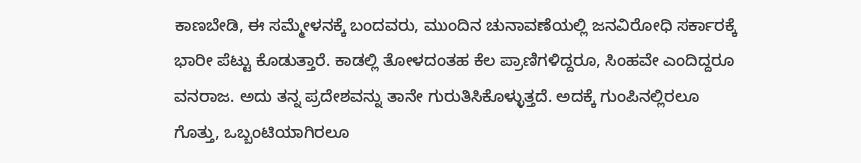ಕಾಣಬೇಡಿ, ಈ ಸಮ್ಮೇಳನಕ್ಕೆ ಬಂದವರು, ಮುಂದಿನ ಚುನಾವಣೆಯಲ್ಲಿ ಜನವಿರೋಧಿ ಸರ್ಕಾರಕ್ಕೆ ಭಾರೀ ಪೆಟ್ಟು ಕೊಡುತ್ತಾರೆ. ಕಾಡಲ್ಲಿ ತೋಳದಂತಹ ಕೆಲ ಪ್ರಾಣಿಗಳಿದ್ದರೂ, ಸಿಂಹವೇ ಎಂದಿದ್ದರೂ ವನರಾಜ. ಅದು ತನ್ನ ಪ್ರದೇಶವನ್ನು ತಾನೇ ಗುರುತಿಸಿಕೊಳ್ಳುತ್ತದೆ. ಅದಕ್ಕೆ ಗುಂಪಿನಲ್ಲಿರಲೂ ಗೊತ್ತು, ಒಬ್ಬಂಟಿಯಾಗಿರಲೂ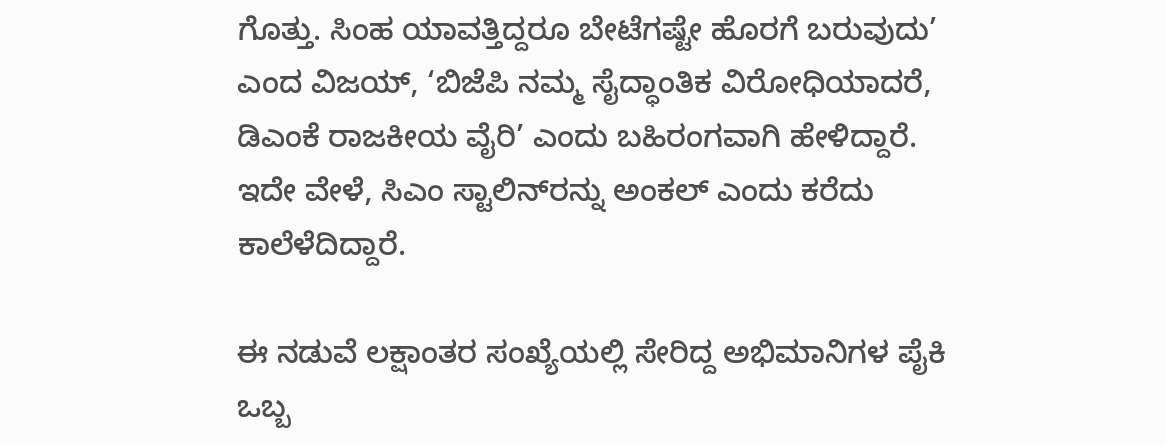ಗೊತ್ತು. ಸಿಂಹ ಯಾವತ್ತಿದ್ದರೂ ಬೇಟೆಗಷ್ಟೇ ಹೊರಗೆ ಬರುವುದು’ ಎಂದ ವಿಜಯ್‌, ‘ಬಿಜೆಪಿ ನಮ್ಮ ಸೈದ್ಧಾಂತಿಕ ವಿರೋಧಿಯಾದರೆ, ಡಿಎಂಕೆ ರಾಜಕೀಯ ವೈರಿ’ ಎಂದು ಬಹಿರಂಗವಾಗಿ ಹೇಳಿದ್ದಾರೆ. ಇದೇ ವೇಳೆ, ಸಿಎಂ ಸ್ಟಾಲಿನ್‌ರನ್ನು ಅಂಕಲ್‌ ಎಂದು ಕರೆದು ಕಾಲೆಳೆದಿದ್ದಾರೆ.

ಈ ನಡುವೆ ಲಕ್ಷಾಂತರ ಸಂಖ್ಯೆಯಲ್ಲಿ ಸೇರಿದ್ದ ಅಭಿಮಾನಿಗಳ ಪೈಕಿ ಒಬ್ಬ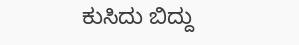ಕುಸಿದು ಬಿದ್ದು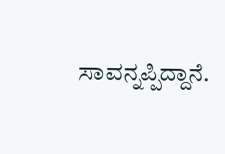ಸಾವನ್ನಪ್ಪಿದ್ದಾನೆ.